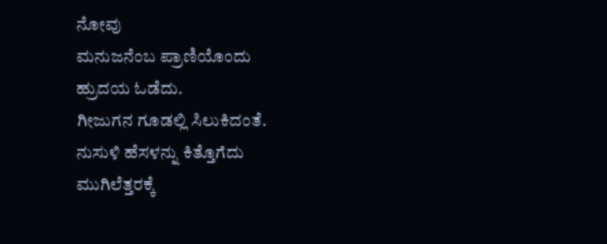ನೋವು
ಮನುಜನೆಂಬ ಪ್ರಾಣಿಯೊಂದು
ಹ್ರುದಯ ಓಡೆದು.
ಗೀಜುಗನ ಗೂಡಲ್ಲಿ ಸಿಲುಕಿದಂತೆ.
ನುಸುಳಿ ಹೆಸಳನ್ನು ಕಿತ್ತೊಗೆದು
ಮುಗಿಲೆತ್ತರಕ್ಕೆ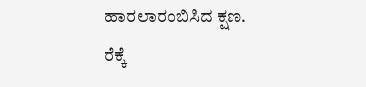ಹಾರಲಾರಂಬಿಸಿದ ಕ್ಷಣ.
ರೆಕ್ಕೆ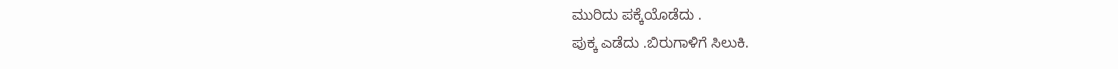ಮುರಿದು ಪಕ್ಕೆಯೊಡೆದು .
ಪುಕ್ಕ ಎಡೆದು .ಬಿರುಗಾಳಿಗೆ ಸಿಲುಕಿ.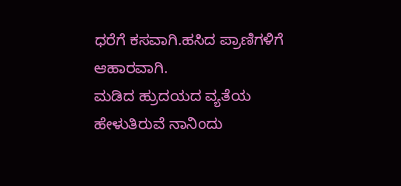ಧರೆಗೆ ಕಸವಾಗಿ.ಹಸಿದ ಪ್ರಾಣಿಗಳಿಗೆ ಆಹಾರವಾಗಿ.
ಮಡಿದ ಹ್ರುದಯದ ವ್ಯತೆಯ ಹೇಳುತಿರುವೆ ನಾನಿಂದು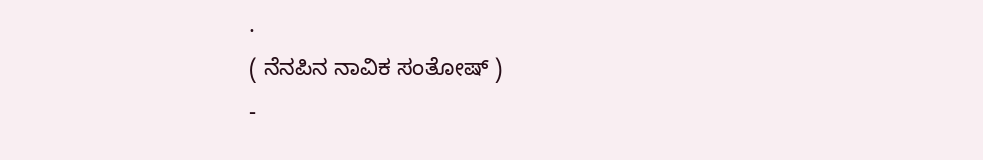.
( ನೆನಪಿನ ನಾವಿಕ ಸಂತೋಷ್ )
-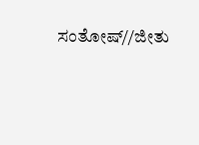ಸಂತೋಷ್//ಜೀತು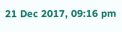21 Dec 2017, 09:16 pm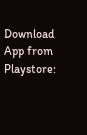Download App from Playstore: